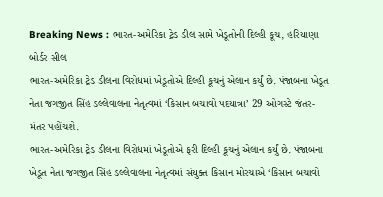Breaking News : ભારત-અમેરિકા ટ્રેડ ડીલ સામે ખેડૂતોની દિલ્હી કૂચ, હરિયાણા બોર્ડર સીલ
ભારત-અમેરિકા ટ્રેડ ડીલના વિરોધમાં ખેડૂતોએ દિલ્હી કૂચનું એલાન કર્યું છે. પંજાબના ખેડૂત નેતા જગજીત સિંહ ડલ્લેવાલના નેતૃત્વમાં ‘કિસાન બચાવો પદયાત્રા’ 29 ઓગસ્ટે જંતર-મંતર પહોંચશે.
ભારત-અમેરિકા ટ્રેડ ડીલના વિરોધમાં ખેડૂતોએ ફરી દિલ્હી કૂચનું એલાન કર્યું છે. પંજાબના ખેડૂત નેતા જગજીત સિંહ ડલ્લેવાલના નેતૃત્વમાં સંયુક્ત કિસાન મોરચાએ ‘કિસાન બચાવો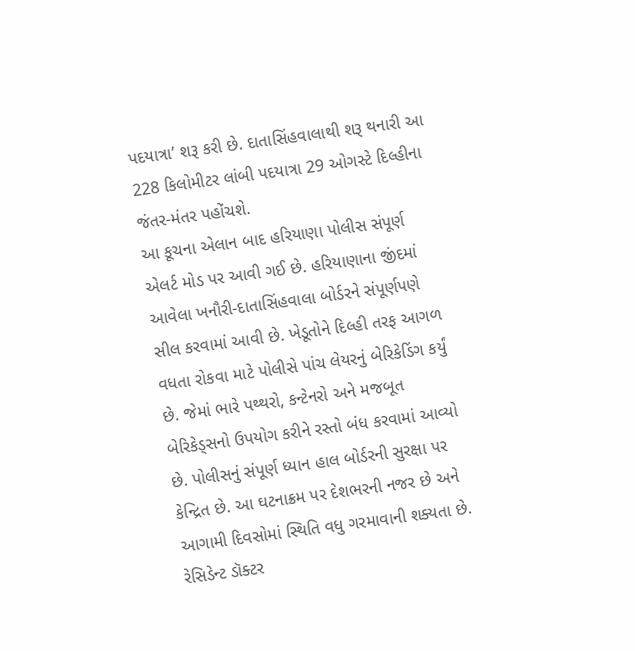પદયાત્રા’ શરૂ કરી છે. દાતાસિંહવાલાથી શરૂ થનારી આ 228 કિલોમીટર લાંબી પદયાત્રા 29 ઓગસ્ટે દિલ્હીના જંતર-મંતર પહોંચશે.
આ કૂચના એલાન બાદ હરિયાણા પોલીસ સંપૂર્ણ એલર્ટ મોડ પર આવી ગઈ છે. હરિયાણાના જીંદમાં આવેલા ખનૌરી-દાતાસિંહવાલા બોર્ડરને સંપૂર્ણપણે સીલ કરવામાં આવી છે. ખેડૂતોને દિલ્હી તરફ આગળ વધતા રોકવા માટે પોલીસે પાંચ લેયરનું બેરિકેડિંગ કર્યું છે. જેમાં ભારે પથ્થરો, કન્ટેનરો અને મજબૂત બેરિકેડ્સનો ઉપયોગ કરીને રસ્તો બંધ કરવામાં આવ્યો છે. પોલીસનું સંપૂર્ણ ધ્યાન હાલ બોર્ડરની સુરક્ષા પર કેન્દ્રિત છે. આ ઘટનાક્રમ પર દેશભરની નજર છે અને આગામી દિવસોમાં સ્થિતિ વધુ ગરમાવાની શક્યતા છે.
રેસિડેન્ટ ડૉક્ટર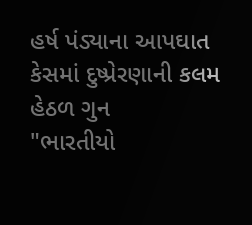હર્ષ પંડ્યાના આપઘાત કેસમાં દુષ્પ્રેરણાની કલમ હેઠળ ગુન
"ભારતીયો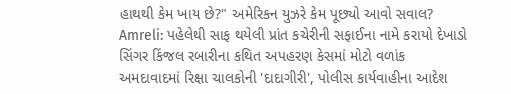હાથથી કેમ ખાય છે?" અમેરિકન યુઝરે કેમ પૂછ્યો આવો સવાલ?
Amreli: પહેલેથી સાફ થયેલી પ્રાંત કચેરીની સફાઈના નામે કરાયો દેખાડો
સિંગર કિંજલ રબારીના કથિત અપહરણ કેસમાં મોટો વળાંક
અમદાવાદમાં રિક્ષા ચાલકોની 'દાદાગીરી', પોલીસ કાર્યવાહીના આદેશ